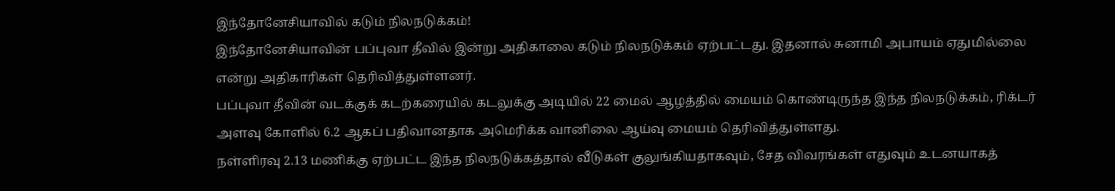இந்தோனேசியாவில் கடும் நிலநடுக்கம்!
இந்தோனேசியாவின் பப்புவா தீவில் இன்று அதிகாலை கடும் நிலநடுக்கம் ஏற்பட்டது. இதனால் சுனாமி அபாயம் ஏதுமில்லை என்று அதிகாரிகள் தெரிவித்துள்ளனர்.
பப்புவா தீவின் வடக்குக் கடற்கரையில் கடலுக்கு அடியில் 22 மைல் ஆழத்தில் மையம் கொண்டிருந்த இந்த நிலநடுக்கம், ரிக்டர் அளவு கோளில் 6.2 ஆகப் பதிவானதாக அமெரிக்க வானிலை ஆய்வு மையம் தெரிவித்துள்ளது.
நள்ளிரவு 2.13 மணிக்கு ஏற்பட்ட இந்த நிலநடுக்கத்தால் வீடுகள் குலுங்கியதாகவும், சேத விவரங்கள் எதுவும் உடனயாகத்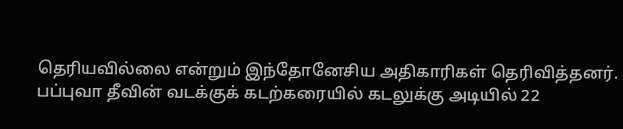தெரியவில்லை என்றும் இந்தோனேசிய அதிகாரிகள் தெரிவித்தனர்.
பப்புவா தீவின் வடக்குக் கடற்கரையில் கடலுக்கு அடியில் 22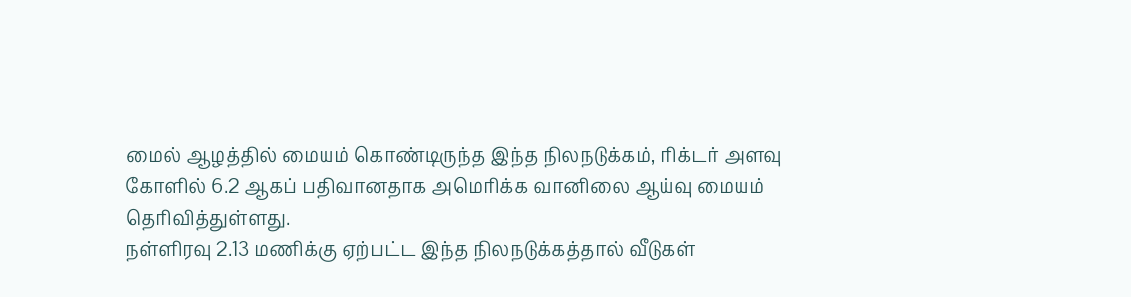மைல் ஆழத்தில் மையம் கொண்டிருந்த இந்த நிலநடுக்கம், ரிக்டர் அளவு கோளில் 6.2 ஆகப் பதிவானதாக அமெரிக்க வானிலை ஆய்வு மையம் தெரிவித்துள்ளது.
நள்ளிரவு 2.13 மணிக்கு ஏற்பட்ட இந்த நிலநடுக்கத்தால் வீடுகள்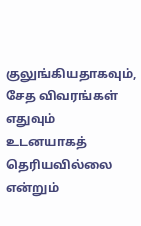குலுங்கியதாகவும், சேத விவரங்கள் எதுவும் உடனயாகத் தெரியவில்லை என்றும்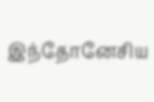இந்தோனேசிய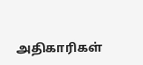அதிகாரிகள்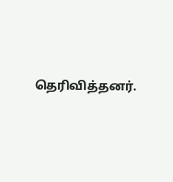தெரிவித்தனர்.